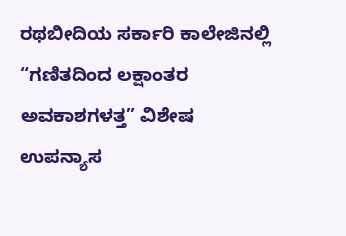ರಥಬೀದಿಯ ಸರ್ಕಾರಿ ಕಾಲೇಜಿನಲ್ಲಿ “ಗಣಿತದಿಂದ ಲಕ್ಷಾಂತರ ಅವಕಾಶಗಳತ್ತ” ವಿಶೇಷ ಉಪನ್ಯಾಸ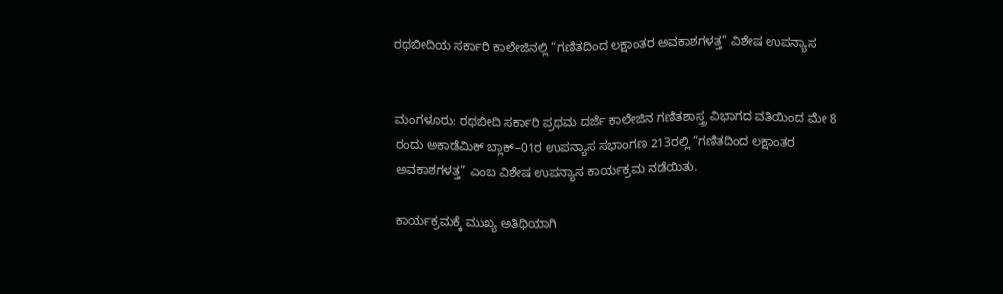ರಥಬೀದಿಯ ಸರ್ಕಾರಿ ಕಾಲೇಜಿನಲ್ಲಿ “ಗಣಿತದಿಂದ ಲಕ್ಷಾಂತರ ಅವಕಾಶಗಳತ್ತ” ವಿಶೇಷ ಉಪನ್ಯಾಸ


ಮಂಗಳೂರು: ರಥಬೀದಿ ಸರ್ಕಾರಿ ಪ್ರಥಮ ದರ್ಜೆ ಕಾಲೇಜಿನ ಗಣಿತಶಾಸ್ತ್ರ ವಿಭಾಗದ ವತಿಯಿಂದ ಮೇ 8 ರಂದು ಅಕಾಡೆಮಿಕ್ ಬ್ಲಾಕ್–01ರ ಉಪನ್ಯಾಸ ಸಭಾಂಗಣ 213ರಲ್ಲಿ “ಗಣಿತದಿಂದ ಲಕ್ಷಾಂತರ ಅವಕಾಶಗಳತ್ತ” ಎಂಬ ವಿಶೇಷ ಉಪನ್ಯಾಸ ಕಾರ್ಯಕ್ರಮ ನಡೆಯಿತು.

ಕಾರ್ಯಕ್ರಮಕ್ಕೆ ಮುಖ್ಯ ಅತಿಥಿಯಾಗಿ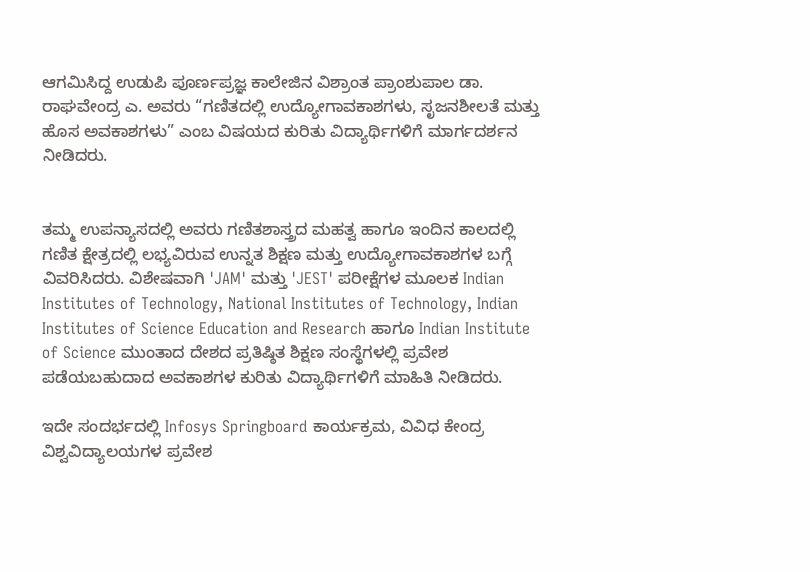ಆಗಮಿಸಿದ್ದ ಉಡುಪಿ ಪೂರ್ಣಪ್ರಜ್ಞ ಕಾಲೇಜಿನ ವಿಶ್ರಾಂತ ಪ್ರಾಂಶುಪಾಲ ಡಾ. ರಾಘವೇಂದ್ರ ಎ. ಅವರು “ಗಣಿತದಲ್ಲಿ ಉದ್ಯೋಗಾವಕಾಶಗಳು, ಸೃಜನಶೀಲತೆ ಮತ್ತು ಹೊಸ ಅವಕಾಶಗಳು” ಎಂಬ ವಿಷಯದ ಕುರಿತು ವಿದ್ಯಾರ್ಥಿಗಳಿಗೆ ಮಾರ್ಗದರ್ಶನ ನೀಡಿದರು.


ತಮ್ಮ ಉಪನ್ಯಾಸದಲ್ಲಿ ಅವರು ಗಣಿತಶಾಸ್ತ್ರದ ಮಹತ್ವ ಹಾಗೂ ಇಂದಿನ ಕಾಲದಲ್ಲಿ ಗಣಿತ ಕ್ಷೇತ್ರದಲ್ಲಿ ಲಭ್ಯವಿರುವ ಉನ್ನತ ಶಿಕ್ಷಣ ಮತ್ತು ಉದ್ಯೋಗಾವಕಾಶಗಳ ಬಗ್ಗೆ ವಿವರಿಸಿದರು. ವಿಶೇಷವಾಗಿ 'JAM' ಮತ್ತು 'JEST' ಪರೀಕ್ಷೆಗಳ ಮೂಲಕ Indian Institutes of Technology, National Institutes of Technology, Indian Institutes of Science Education and Research ಹಾಗೂ Indian Institute of Science ಮುಂತಾದ ದೇಶದ ಪ್ರತಿಷ್ಠಿತ ಶಿಕ್ಷಣ ಸಂಸ್ಥೆಗಳಲ್ಲಿ ಪ್ರವೇಶ ಪಡೆಯಬಹುದಾದ ಅವಕಾಶಗಳ ಕುರಿತು ವಿದ್ಯಾರ್ಥಿಗಳಿಗೆ ಮಾಹಿತಿ ನೀಡಿದರು.

ಇದೇ ಸಂದರ್ಭದಲ್ಲಿ Infosys Springboard ಕಾರ್ಯಕ್ರಮ, ವಿವಿಧ ಕೇಂದ್ರ ವಿಶ್ವವಿದ್ಯಾಲಯಗಳ ಪ್ರವೇಶ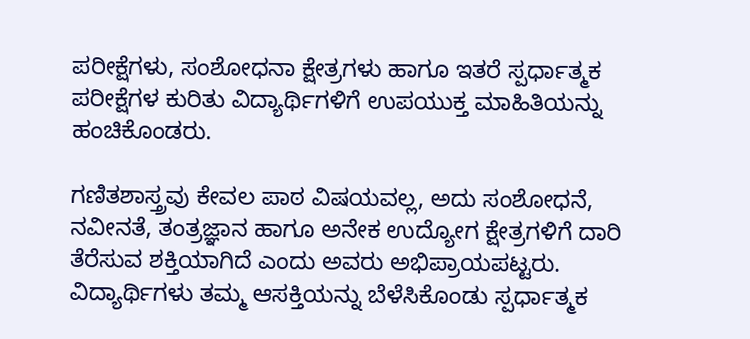ಪರೀಕ್ಷೆಗಳು, ಸಂಶೋಧನಾ ಕ್ಷೇತ್ರಗಳು ಹಾಗೂ ಇತರೆ ಸ್ಪರ್ಧಾತ್ಮಕ ಪರೀಕ್ಷೆಗಳ ಕುರಿತು ವಿದ್ಯಾರ್ಥಿಗಳಿಗೆ ಉಪಯುಕ್ತ ಮಾಹಿತಿಯನ್ನು ಹಂಚಿಕೊಂಡರು.

ಗಣಿತಶಾಸ್ತ್ರವು ಕೇವಲ ಪಾಠ ವಿಷಯವಲ್ಲ, ಅದು ಸಂಶೋಧನೆ, ನವೀನತೆ, ತಂತ್ರಜ್ಞಾನ ಹಾಗೂ ಅನೇಕ ಉದ್ಯೋಗ ಕ್ಷೇತ್ರಗಳಿಗೆ ದಾರಿ ತೆರೆಸುವ ಶಕ್ತಿಯಾಗಿದೆ ಎಂದು ಅವರು ಅಭಿಪ್ರಾಯಪಟ್ಟರು. ವಿದ್ಯಾರ್ಥಿಗಳು ತಮ್ಮ ಆಸಕ್ತಿಯನ್ನು ಬೆಳೆಸಿಕೊಂಡು ಸ್ಪರ್ಧಾತ್ಮಕ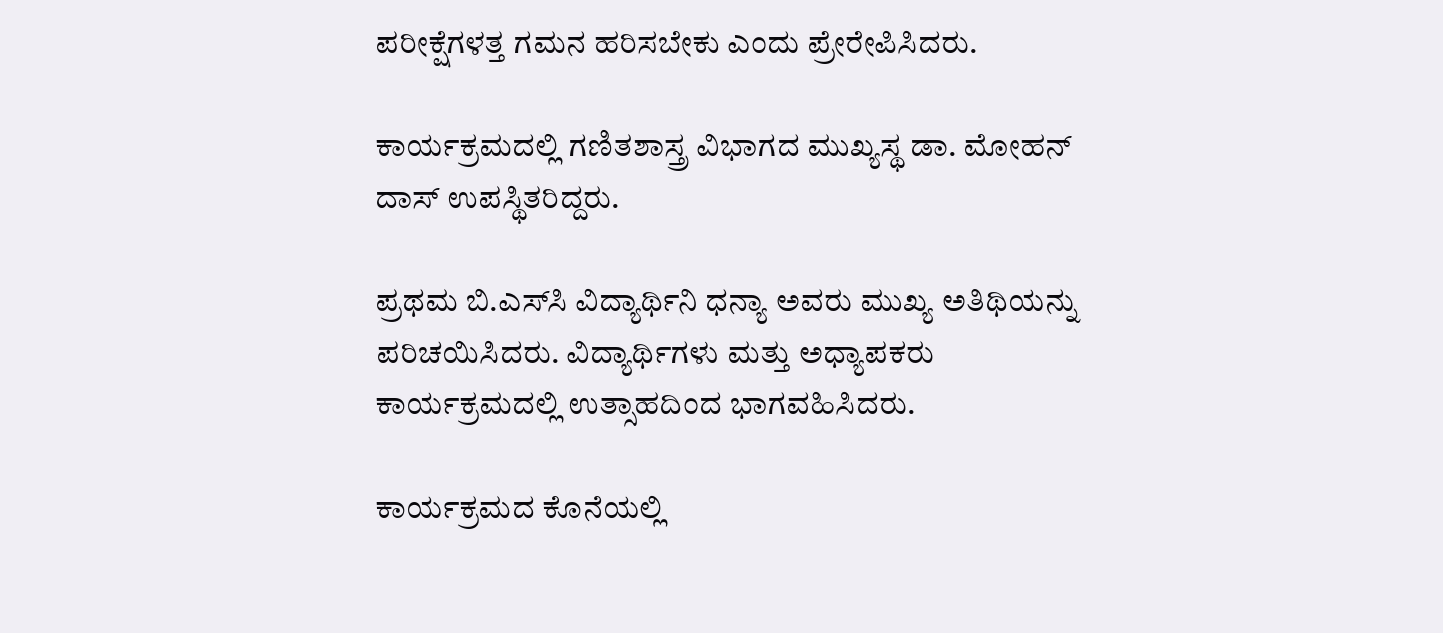ಪರೀಕ್ಷೆಗಳತ್ತ ಗಮನ ಹರಿಸಬೇಕು ಎಂದು ಪ್ರೇರೇಪಿಸಿದರು.

ಕಾರ್ಯಕ್ರಮದಲ್ಲಿ ಗಣಿತಶಾಸ್ತ್ರ ವಿಭಾಗದ ಮುಖ್ಯಸ್ಥ ಡಾ. ಮೋಹನ್ ದಾಸ್ ಉಪಸ್ಥಿತರಿದ್ದರು.

ಪ್ರಥಮ ಬಿ.ಎಸ್‌ಸಿ ವಿದ್ಯಾರ್ಥಿನಿ ಧನ್ಯಾ ಅವರು ಮುಖ್ಯ ಅತಿಥಿಯನ್ನು ಪರಿಚಯಿಸಿದರು. ವಿದ್ಯಾರ್ಥಿಗಳು ಮತ್ತು ಅಧ್ಯಾಪಕರು ಕಾರ್ಯಕ್ರಮದಲ್ಲಿ ಉತ್ಸಾಹದಿಂದ ಭಾಗವಹಿಸಿದರು.

ಕಾರ್ಯಕ್ರಮದ ಕೊನೆಯಲ್ಲಿ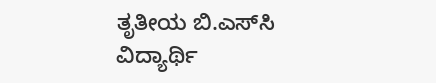ತೃತೀಯ ಬಿ.ಎಸ್‌ಸಿ ವಿದ್ಯಾರ್ಥಿ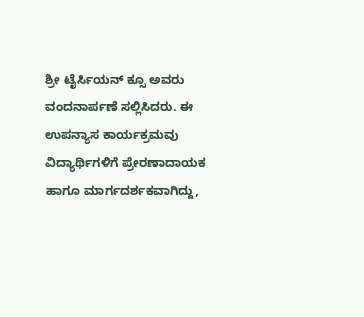ಶ್ರೀ ಟೈರ್ಸಿಯನ್ ಕ್ಸೂ ಅವರು ವಂದನಾರ್ಪಣೆ ಸಲ್ಲಿಸಿದರು. ಈ ಉಪನ್ಯಾಸ ಕಾರ್ಯಕ್ರಮವು ವಿದ್ಯಾರ್ಥಿಗಳಿಗೆ ಪ್ರೇರಣಾದಾಯಕ ಹಾಗೂ ಮಾರ್ಗದರ್ಶಕವಾಗಿದ್ದು,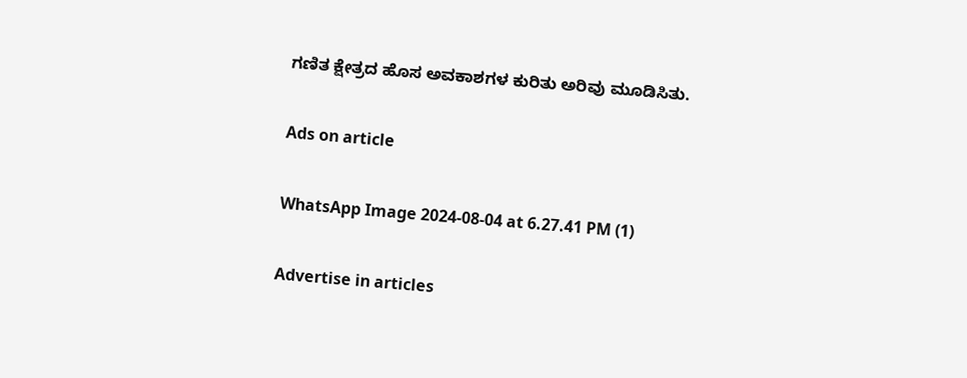ಗಣಿತ ಕ್ಷೇತ್ರದ ಹೊಸ ಅವಕಾಶಗಳ ಕುರಿತು ಅರಿವು ಮೂಡಿಸಿತು.

Ads on article

WhatsApp Image 2024-08-04 at 6.27.41 PM (1)

Advertise in articles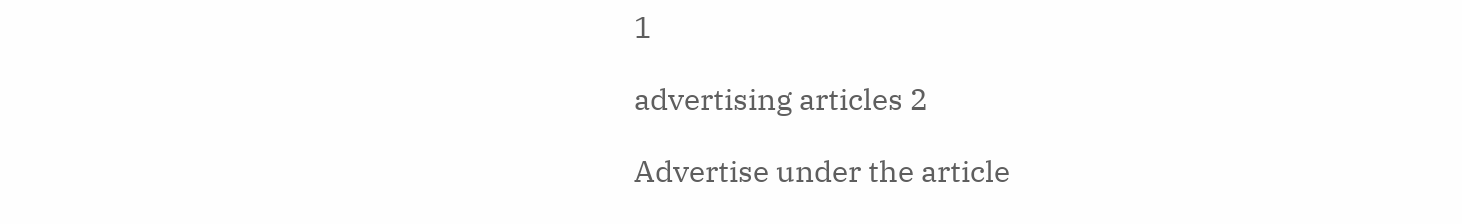1

advertising articles 2

Advertise under the article